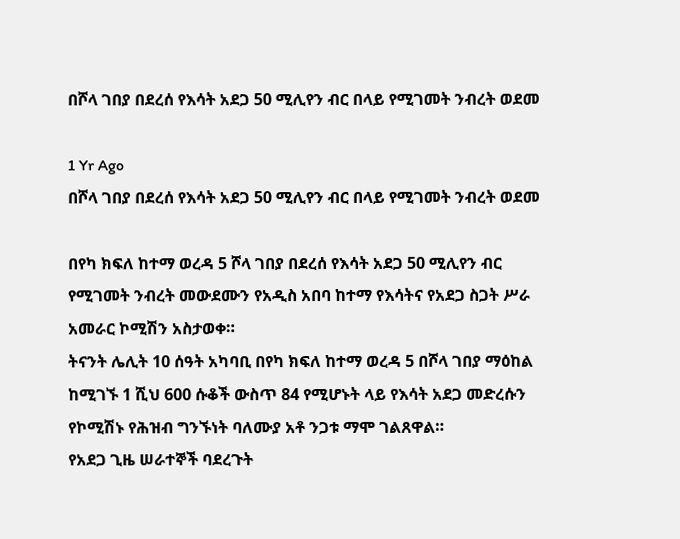በሾላ ገበያ በደረሰ የእሳት አደጋ 50 ሚሊየን ብር በላይ የሚገመት ንብረት ወደመ

1 Yr Ago
በሾላ ገበያ በደረሰ የእሳት አደጋ 50 ሚሊየን ብር በላይ የሚገመት ንብረት ወደመ

በየካ ክፍለ ከተማ ወረዳ 5 ሾላ ገበያ በደረሰ የእሳት አደጋ 50 ሚሊየን ብር የሚገመት ንብረት መውደሙን የአዲስ አበባ ከተማ የእሳትና የአደጋ ስጋት ሥራ አመራር ኮሚሽን አስታወቀ።
ትናንት ሌሊት 10 ሰዓት አካባቢ በየካ ክፍለ ከተማ ወረዳ 5 በሾላ ገበያ ማዕከል ከሚገኙ 1 ሺህ 600 ሱቆች ውስጥ 84 የሚሆኑት ላይ የእሳት አደጋ መድረሱን የኮሚሽኑ የሕዝብ ግንኙነት ባለሙያ አቶ ንጋቱ ማሞ ገልጸዋል።
የአደጋ ጊዜ ሠራተኞች ባደረጉት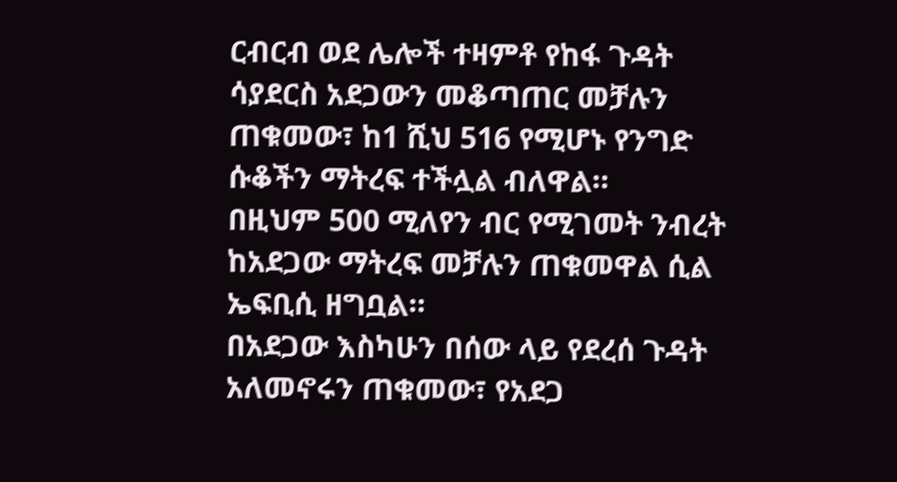ርብርብ ወደ ሌሎች ተዛምቶ የከፋ ጉዳት ሳያደርስ አደጋውን መቆጣጠር መቻሉን ጠቁመው፣ ከ1 ሺህ 516 የሚሆኑ የንግድ ሱቆችን ማትረፍ ተችሏል ብለዋል።
በዚህም 500 ሚለየን ብር የሚገመት ንብረት ከአደጋው ማትረፍ መቻሉን ጠቁመዋል ሲል ኤፍቢሲ ዘግቧል።
በአደጋው እስካሁን በሰው ላይ የደረሰ ጉዳት አለመኖሩን ጠቁመው፣ የአደጋ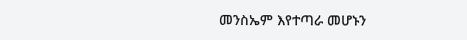መንስኤም እየተጣራ መሆኑን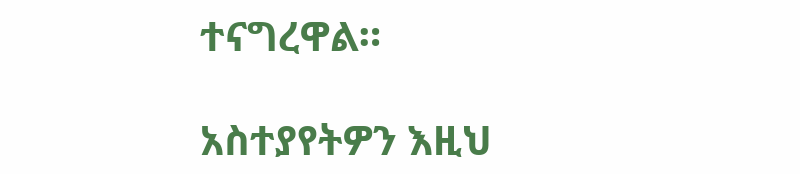ተናግረዋል።

አስተያየትዎን እዚህ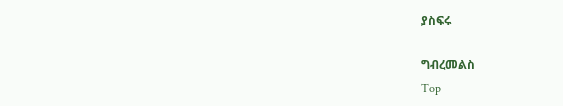ያስፍሩ

ግብረመልስ
Top